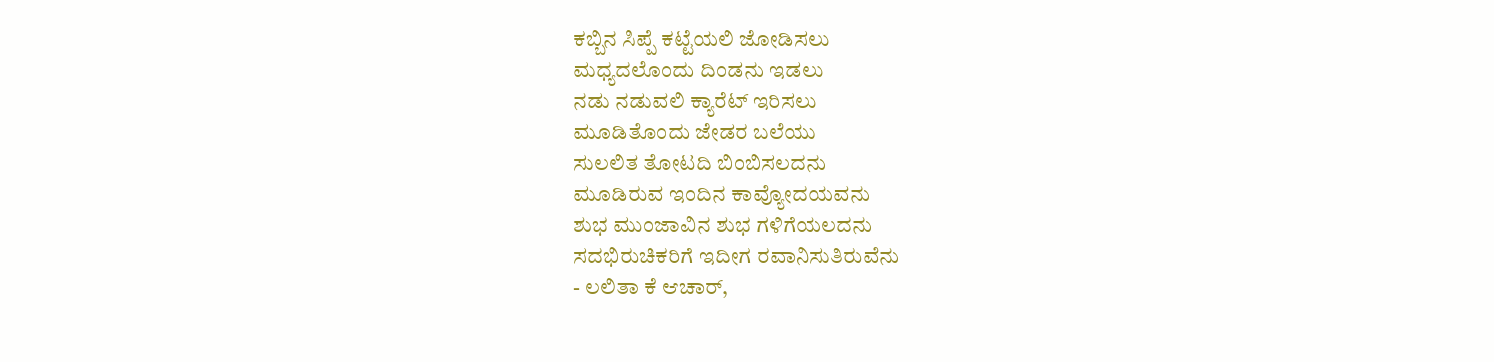ಕಬ್ಬಿನ ಸಿಪ್ಪೆ ಕಟ್ಟೆಯಲಿ ಜೋಡಿಸಲು
ಮಧ್ಯದಲೊಂದು ದಿಂಡನು ಇಡಲು
ನಡು ನಡುವಲಿ ಕ್ಯಾರೆಟ್ ಇರಿಸಲು
ಮೂಡಿತೊಂದು ಜೇಡರ ಬಲೆಯು
ಸುಲಲಿತ ತೋಟದಿ ಬಿಂಬಿಸಲದನು
ಮೂಡಿರುವ ಇಂದಿನ ಕಾವ್ಯೋದಯವನು
ಶುಭ ಮುಂಜಾವಿನ ಶುಭ ಗಳಿಗೆಯಲದನು
ಸದಭಿರುಚಿಕರಿಗೆ ಇದೀಗ ರವಾನಿಸುತಿರುವೆನು
- ಲಲಿತಾ ಕೆ ಆಚಾರ್,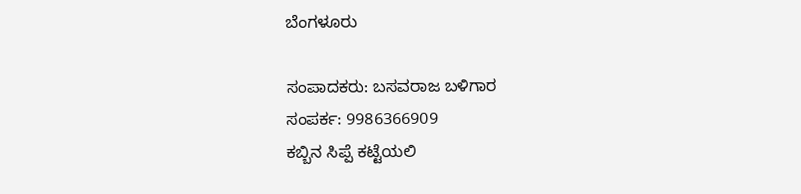ಬೆಂಗಳೂರು

ಸಂಪಾದಕರು: ಬಸವರಾಜ ಬಳಿಗಾರ
ಸಂಪರ್ಕ: 9986366909
ಕಬ್ಬಿನ ಸಿಪ್ಪೆ ಕಟ್ಟೆಯಲಿ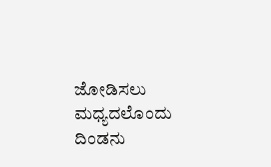ಜೋಡಿಸಲು
ಮಧ್ಯದಲೊಂದು ದಿಂಡನು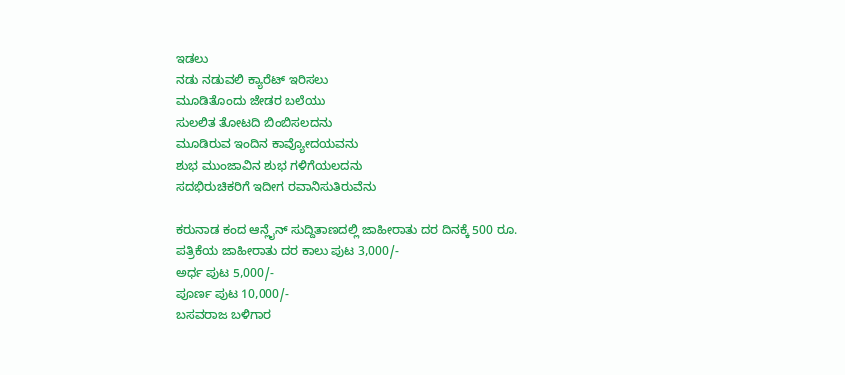ಇಡಲು
ನಡು ನಡುವಲಿ ಕ್ಯಾರೆಟ್ ಇರಿಸಲು
ಮೂಡಿತೊಂದು ಜೇಡರ ಬಲೆಯು
ಸುಲಲಿತ ತೋಟದಿ ಬಿಂಬಿಸಲದನು
ಮೂಡಿರುವ ಇಂದಿನ ಕಾವ್ಯೋದಯವನು
ಶುಭ ಮುಂಜಾವಿನ ಶುಭ ಗಳಿಗೆಯಲದನು
ಸದಭಿರುಚಿಕರಿಗೆ ಇದೀಗ ರವಾನಿಸುತಿರುವೆನು

ಕರುನಾಡ ಕಂದ ಆನ್ಲೈನ್ ಸುದ್ದಿತಾಣದಲ್ಲಿ ಜಾಹೀರಾತು ದರ ದಿನಕ್ಕೆ 500 ರೂ.
ಪತ್ರಿಕೆಯ ಜಾಹೀರಾತು ದರ ಕಾಲು ಪುಟ 3,000/-
ಅರ್ಧ ಪುಟ 5,000/-
ಪೂರ್ಣ ಪುಟ 10,000/-
ಬಸವರಾಜ ಬಳಿಗಾರ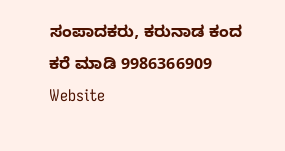ಸಂಪಾದಕರು, ಕರುನಾಡ ಕಂದ
ಕರೆ ಮಾಡಿ 9986366909
Website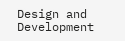Design and Development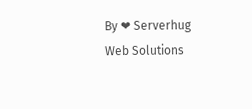By ❤ Serverhug Web Solutions